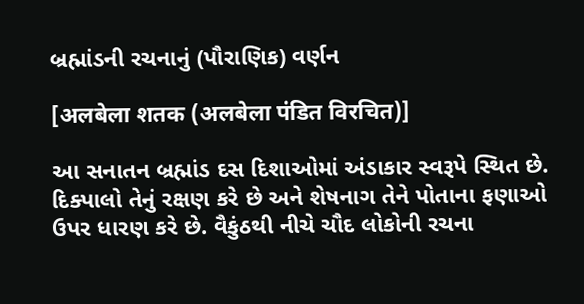બ્રહ્માંડની રચનાનું (પૌરાણિક) વર્ણન

[अलबेला शतक (अलबेला पंडित विरचित)]

આ સનાતન બ્રહ્માંડ દસ દિશાઓમાં અંડાકાર સ્વરૂપે સ્થિત છે. દિક્પાલો તેનું રક્ષણ કરે છે અને શેષનાગ તેને પોતાના ફણાઓ ઉપર ધારણ કરે છે. વૈકુંઠથી નીચે ચૌદ લોકોની રચના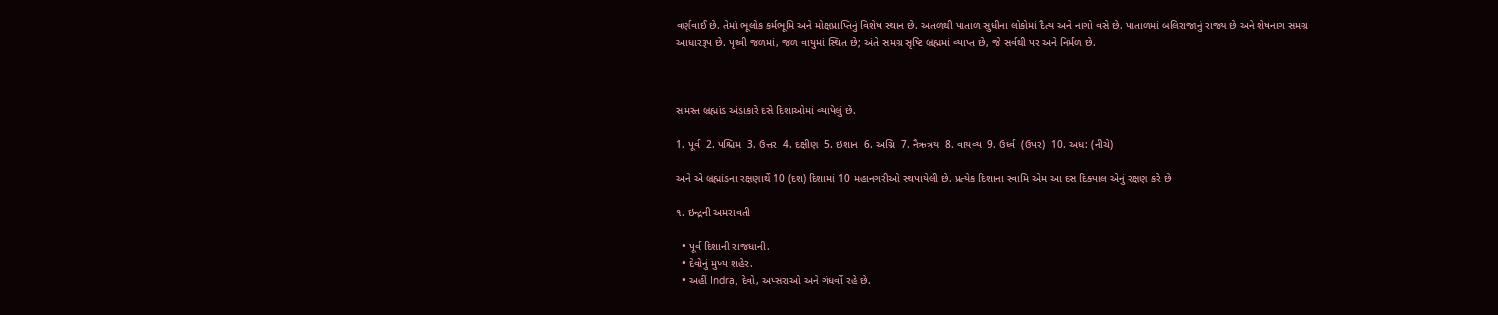વર્ણવાઈ છે. તેમાં ભૂલોક કર્મભૂમિ અને મોક્ષપ્રાપ્તિનું વિશેષ સ્થાન છે. અતળથી પાતાળ સુધીના લોકોમાં દૈત્ય અને નાગો વસે છે. પાતાળમાં બલિરાજાનું રાજ્ય છે અને શેષનાગ સમગ્ર આધારરૂપ છે. પૃથ્વી જળમાં, જળ વાયુમાં સ્થિત છે; અંતે સમગ્ર સૃષ્ટિ બ્રહ્મમાં વ્યાપ્ત છે, જે સર્વથી પર અને નિર્મળ છે.



સમસ્ત બ્રહ્માંડ અંડાકારે દસે દિશાઓમાં વ્યાપેલું છે.

1. પૂર્વ  2. પશ્ચિમ  3. ઉત્તર  4. દક્ષીણ  5. ઇશાન  6. અગ્નિ  7. નૈઋત્રય  8. વાયવ્ય  9. ઉર્ધ્વ  (ઉપર)  10. અધ: (નીચે)

અને એ બ્રહ્માંડના રક્ષણાર્થે 10 (દશ) દિશામાં 10 મહાનગરીઓ સ્થપાયેલી છે. પ્રત્યેક દિશાના સ્વામિ એમ આ દસ દિક્પાલ એનું રક્ષણ કરે છે

૧. ઇન્દ્રની અમરાવતી

  • પૂર્વ દિશાની રાજધાની.
  • દેવોનું મુખ્ય શહેર.
  • અહીં Indra, દેવો, અપ્સરાઓ અને ગંધર્વો રહે છે.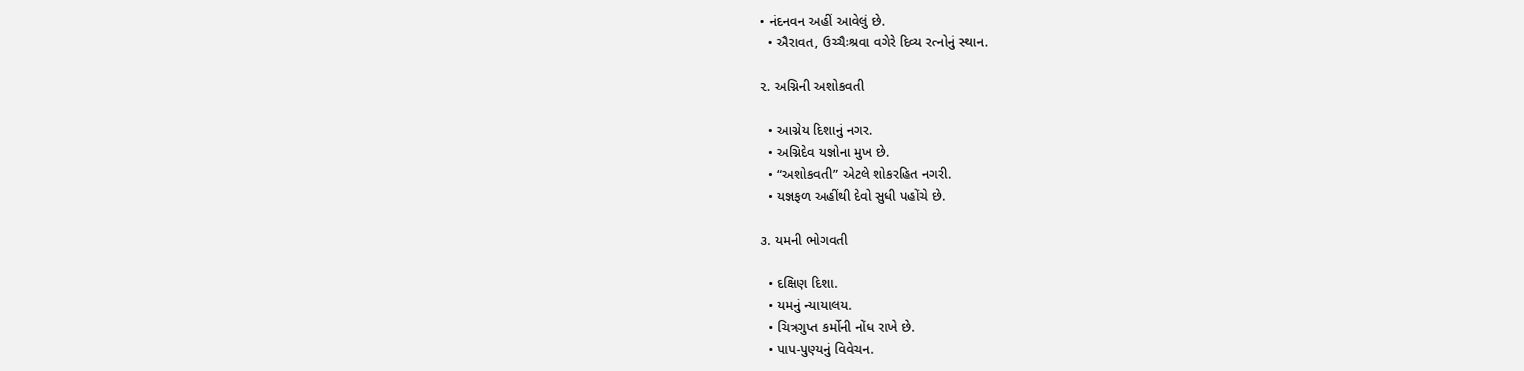• નંદનવન અહીં આવેલું છે.
  • ઐરાવત, ઉચ્ચૈઃશ્રવા વગેરે દિવ્ય રત્નોનું સ્થાન.

૨. અગ્નિની અશોકવતી

  • આગ્નેય દિશાનું નગર.
  • અગ્નિદેવ યજ્ઞોના મુખ છે.
  • “અશોકવતી” એટલે શોકરહિત નગરી.
  • યજ્ઞફળ અહીંથી દેવો સુધી પહોંચે છે.

૩. યમની ભોગવતી

  • દક્ષિણ દિશા.
  • યમનું ન્યાયાલય.
  • ચિત્રગુપ્ત કર્મોની નોંધ રાખે છે.
  • પાપ-પુણ્યનું વિવેચન.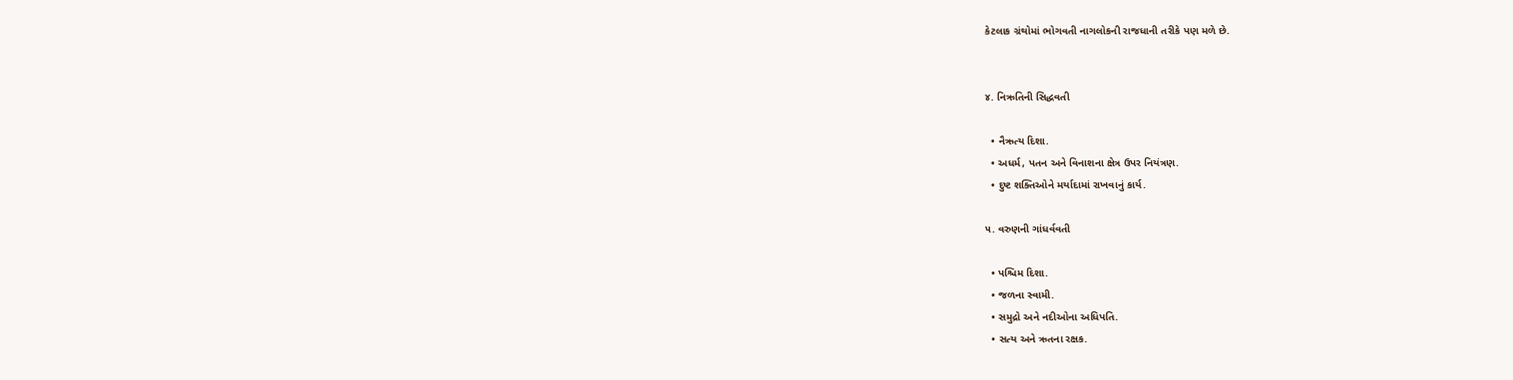કેટલાક ગ્રંથોમાં ભોગવતી નાગલોકની રાજધાની તરીકે પણ મળે છે.


૪. નિઋતિની સિદ્ધવતી

  • નૈઋત્ય દિશા.
  • અધર્મ, પતન અને વિનાશના ક્ષેત્ર ઉપર નિયંત્રણ.
  • દુષ્ટ શક્તિઓને મર્યાદામાં રાખવાનું કાર્ય.

૫. વરુણની ગાંધર્વવતી

  • પશ્ચિમ દિશા.
  • જળના સ્વામી.
  • સમુદ્રો અને નદીઓના અધિપતિ.
  • સત્ય અને ઋતના રક્ષક.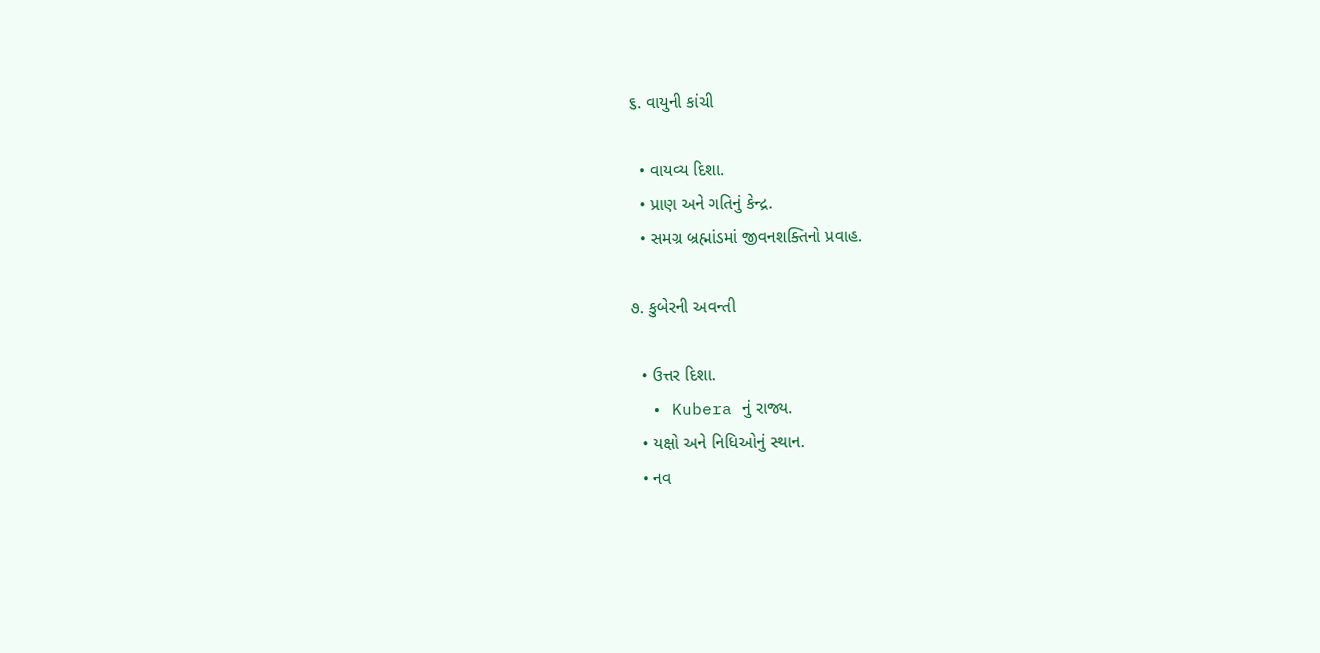૬. વાયુની કાંચી

  • વાયવ્ય દિશા.
  • પ્રાણ અને ગતિનું કેન્દ્ર.
  • સમગ્ર બ્રહ્માંડમાં જીવનશક્તિનો પ્રવાહ.

૭. કુબેરની અવન્તી

  • ઉત્તર દિશા.
  • Kubera નું રાજ્ય.
  • યક્ષો અને નિધિઓનું સ્થાન.
  • નવ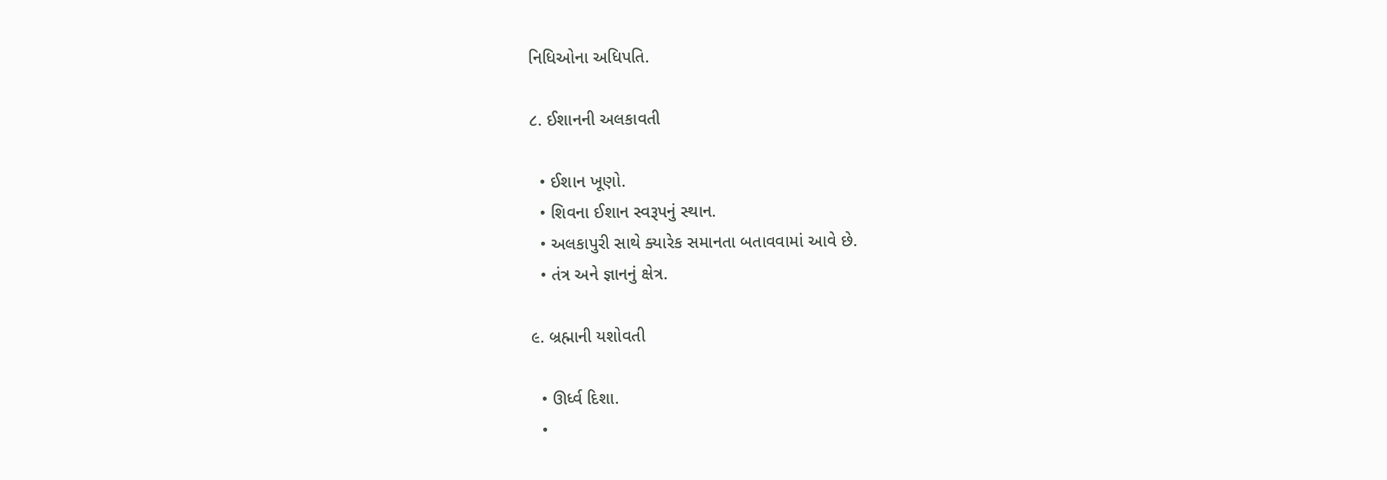નિધિઓના અધિપતિ.

૮. ઈશાનની અલકાવતી

  • ઈશાન ખૂણો.
  • શિવના ઈશાન સ્વરૂપનું સ્થાન.
  • અલકાપુરી સાથે ક્યારેક સમાનતા બતાવવામાં આવે છે.
  • તંત્ર અને જ્ઞાનનું ક્ષેત્ર.

૯. બ્રહ્માની યશોવતી

  • ઊર્ધ્વ દિશા.
  •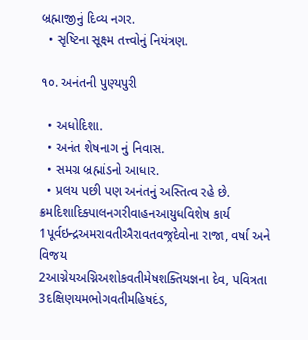બ્રહ્માજીનું દિવ્ય નગર.
  • સૃષ્ટિના સૂક્ષ્મ તત્ત્વોનું નિયંત્રણ.

૧૦. અનંતની પુણ્યપુરી

  • અધોદિશા.
  • અનંત શેષનાગ નું નિવાસ.
  • સમગ્ર બ્રહ્માંડનો આધાર.
  • પ્રલય પછી પણ અનંતનું અસ્તિત્વ રહે છે.
ક્રમદિશાદિક્પાલનગરીવાહનઆયુધવિશેષ કાર્ય
1પૂર્વઇન્દ્રઅમરાવતીઐરાવતવજ્રદેવોના રાજા, વર્ષા અને વિજય
2આગ્નેયઅગ્નિઅશોકવતીમેષશક્તિયજ્ઞના દેવ, પવિત્રતા
3દક્ષિણયમભોગવતીમહિષદંડ,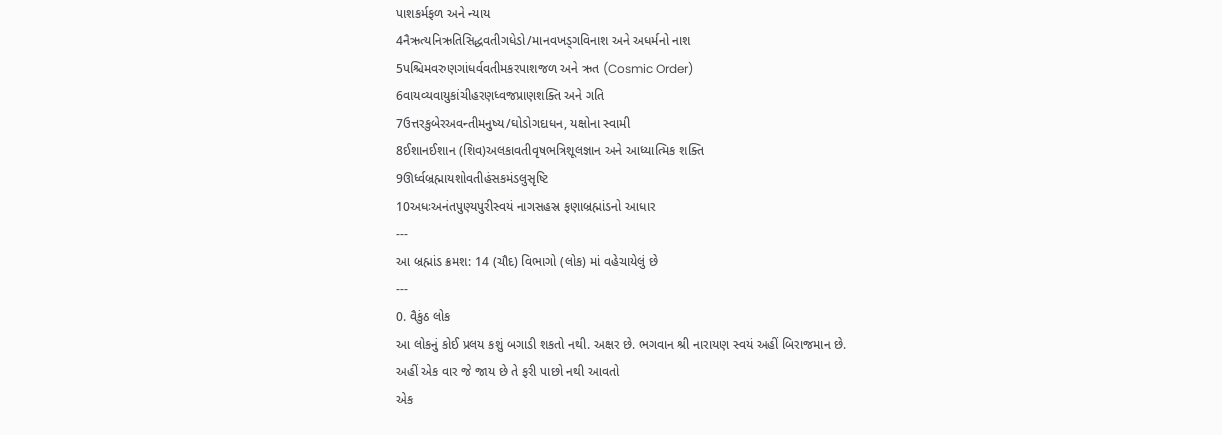પાશકર્મફળ અને ન્યાય
4નૈઋત્યનિઋતિસિદ્ધવતીગધેડો/માનવખડ્ગવિનાશ અને અધર્મનો નાશ
5પશ્ચિમવરુણગાંધર્વવતીમકરપાશજળ અને ઋત (Cosmic Order)
6વાયવ્યવાયુકાંચીહરણધ્વજપ્રાણશક્તિ અને ગતિ
7ઉત્તરકુબેરઅવન્તીમનુષ્ય/ઘોડોગદાધન, યક્ષોના સ્વામી
8ઈશાનઈશાન (શિવ)અલકાવતીવૃષભત્રિશૂલજ્ઞાન અને આધ્યાત્મિક શક્તિ
9ઊર્ધ્વબ્રહ્માયશોવતીહંસકમંડલુસૃષ્ટિ
10અધઃઅનંતપુણ્યપુરીસ્વયં નાગસહસ્ર ફણાબ્રહ્માંડનો આધાર
---
આ બ્રહ્માંડ ક્રમશ: 14 (ચૌદ) વિભાગો (લોક) માં વહેચાયેલું છે
---
0. વૈકુંઠ લોક
આ લોકનું કોઈ પ્રલય કશું બગાડી શકતો નથી. અક્ષર છે. ભગવાન શ્રી નારાયણ સ્વયં અહીં બિરાજમાન છે.
અહીં એક વાર જે જાય છે તે ફરી પાછો નથી આવતો
એક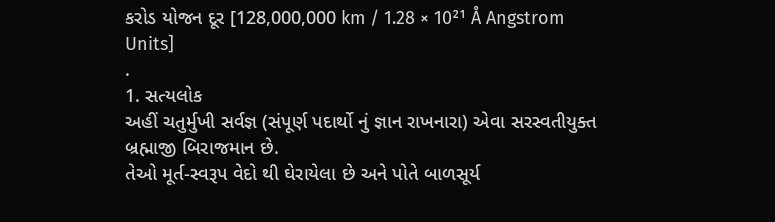કરોડ યોજન દૂર [128,000,000 km / 1.28 × 10²¹ Å Angstrom Units]
.
1. સત્યલોક
અહીં ચતુર્મુખી સર્વજ્ઞ (સંપૂર્ણ પદાર્થો નું જ્ઞાન રાખનારા) એવા સરસ્વતીયુક્ત બ્રહ્માજી બિરાજમાન છે.
તેઓ મૂર્ત-સ્વરૂપ વેદો થી ઘેરાયેલા છે અને પોતે બાળસૂર્ય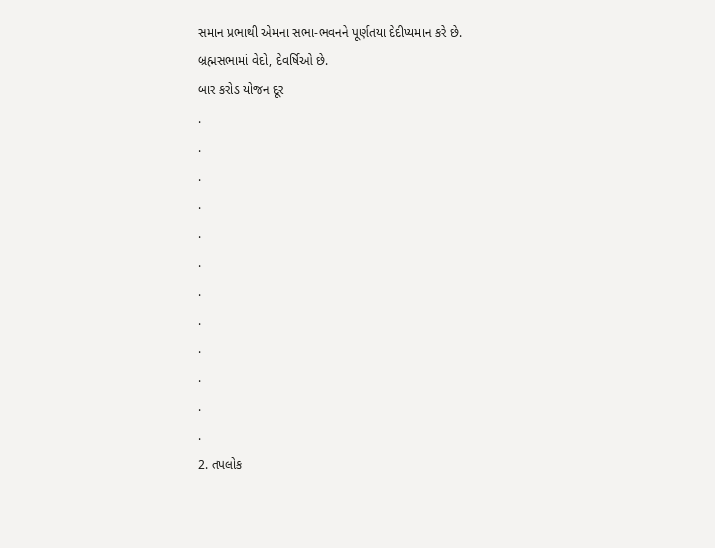સમાન પ્રભાથી એમના સભા-ભવનને પૂર્ણતયા દેદીપ્યમાન કરે છે.
બ્રહ્મસભામાં વેદો, દેવર્ષિઓ છે.
બાર કરોડ યોજન દૂર
.
.
.
.
.
.
.
.
.
.
.
.
2. તપલોક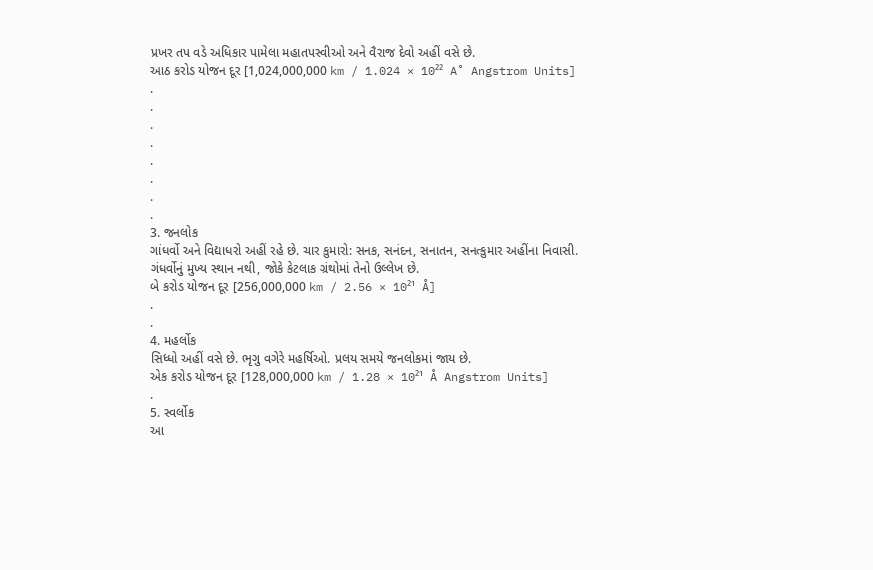પ્રખર તપ વડે અધિકાર પામેલા મહાતપસ્વીઓ અને વૈરાજ દેવો અહીં વસે છે.
આઠ કરોડ યોજન દૂર [1,024,000,000 km / 1.024 × 10²² A˚ Angstrom Units]
.
.
.
.
.
.
.
.
3. જનલોક
ગાંધર્વો અને વિદ્યાધરો અહીં રહે છે. ચાર કુમારો: સનક, સનંદન, સનાતન, સનત્કુમાર અહીંના નિવાસી.
ગંધર્વોનું મુખ્ય સ્થાન નથી, જોકે કેટલાક ગ્રંથોમાં તેનો ઉલ્લેખ છે.
બે કરોડ યોજન દૂર [256,000,000 km / 2.56 × 10²¹ Å]
.
.
4. મહર્લોક
સિધ્ધો અહીં વસે છે. ભૃગુ વગેરે મહર્ષિઓ. પ્રલય સમયે જનલોકમાં જાય છે.
એક કરોડ યોજન દૂર [128,000,000 km / 1.28 × 10²¹ Å Angstrom Units]
.
5. સ્વર્લોક
આ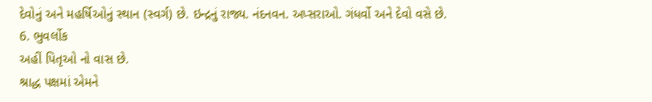દેવોનું અને મહર્ષિઓનું સ્થાન (સ્વર્ગ) છે. ઇન્દ્રનું રાજ્ય. નંદનવન. અપ્સરાઓ. ગંધર્વો અને દેવો વસે છે.
6. ભુવર્લોક
અહીં પિતૃઓ નો વાસ છે.
શ્રાદ્ધ પક્ષમાં એમને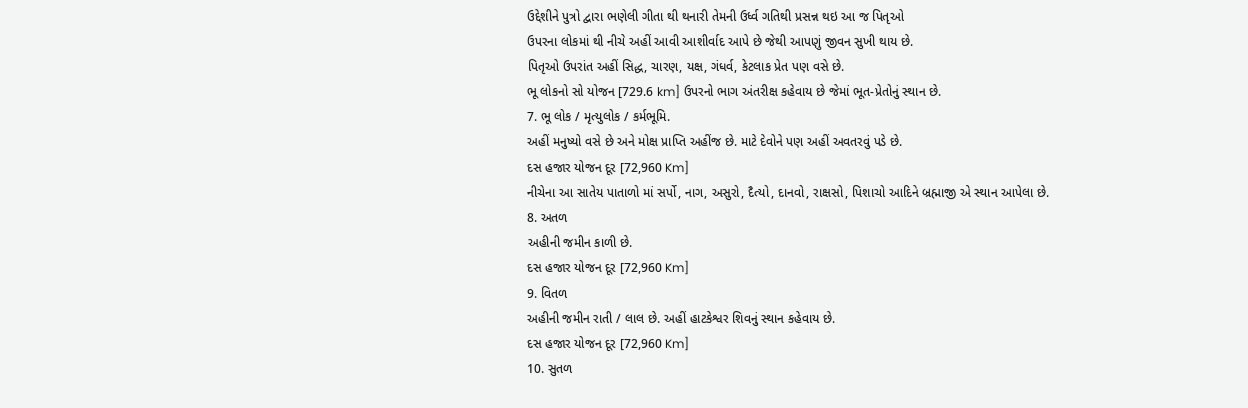ઉદ્દેશીને પુત્રો દ્વારા ભણેલી ગીતા થી થનારી તેમની ઉર્ધ્વ ગતિથી પ્રસન્ન થઇ આ જ પિતૃઓ
ઉપરના લોકમાં થી નીચે અહીં આવી આશીર્વાદ આપે છે જેથી આપણું જીવન સુખી થાય છે.
પિતૃઓ ઉપરાંત અહીં સિદ્ધ, ચારણ, યક્ષ, ગંધર્વ, કેટલાક પ્રેત પણ વસે છે.
ભૂ લોકનો સો યોજન [729.6 km] ઉપરનો ભાગ અંતરીક્ષ કહેવાય છે જેમાં ભૂત-પ્રેતોનું સ્થાન છે.
7. ભૂ લોક / મૃત્યુલોક / કર્મભૂમિ.
અહીં મનુષ્યો વસે છે અને મોક્ષ પ્રાપ્તિ અહીંજ છે. માટે દેવોને પણ અહીં અવતરવું પડે છે.
દસ હજાર યોજન દૂર [72,960 Km]
નીચેના આ સાતેય પાતાળો માં સર્પો, નાગ, અસુરો, દૈત્યો, દાનવો, રાક્ષસો, પિશાચો આદિને બ્રહ્માજી એ સ્થાન આપેલા છે.
8. અતળ
અહીની જમીન કાળી છે.
દસ હજાર યોજન દૂર [72,960 Km]
9. વિતળ
અહીની જમીન રાતી / લાલ છે. અહીં હાટકેશ્વર શિવનું સ્થાન કહેવાય છે.
દસ હજાર યોજન દૂર [72,960 Km]
10. સુતળ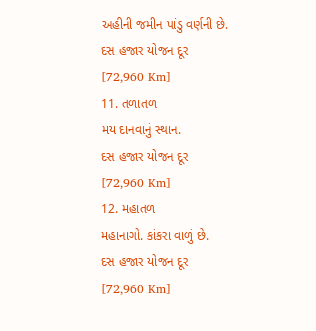અહીની જમીન પાંડુ વર્ણની છે.
દસ હજાર યોજન દૂર [72,960 Km]
11. તળાતળ
મય દાનવાનું સ્થાન.
દસ હજાર યોજન દૂર [72,960 Km]
12. મહાતળ
મહાનાગો. કાંકરા વાળું છે.
દસ હજાર યોજન દૂર [72,960 Km]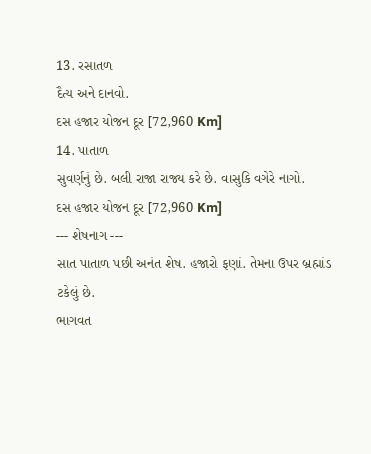13. રસાતળ
દૈત્ય અને દાનવો.
દસ હજાર યોજન દૂર [72,960 Km]
14. પાતાળ
સુવર્ણનું છે. બલી રાજા રાજ્ય કરે છે. વાસુકિ વગેરે નાગો.
દસ હજાર યોજન દૂર [72,960 Km]
--- શેષનાગ ---
સાત પાતાળ પછી અનંત શેષ. હજારો ફણાં. તેમના ઉપર બ્રહ્માંડ ટકેલું છે.
ભાગવત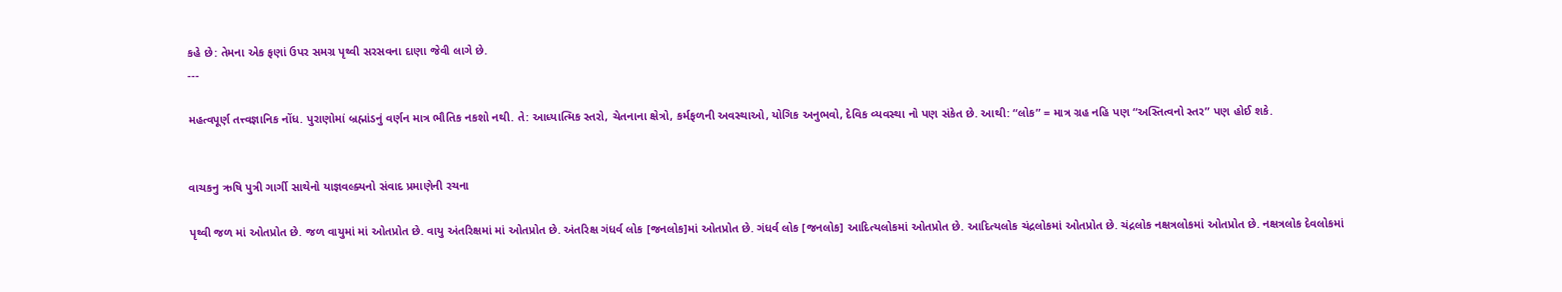કહે છે: તેમના એક ફણાં ઉપર સમગ્ર પૃથ્વી સરસવના દાણા જેવી લાગે છે.
---

મહત્વપૂર્ણ તત્ત્વજ્ઞાનિક નોંધ. પુરાણોમાં બ્રહ્માંડનું વર્ણન માત્ર ભૌતિક નકશો નથી. તે: આધ્યાત્મિક સ્તરો, ચેતનાના ક્ષેત્રો, કર્મફળની અવસ્થાઓ, યોગિક અનુભવો, દેવિક વ્યવસ્થા નો પણ સંકેત છે. આથી: “લોક” = માત્ર ગ્રહ નહિ પણ “અસ્તિત્વનો સ્તર” પણ હોઈ શકે.


વાચકનુ ઋષિ પુત્રી ગાર્ગી સાથેનો યાજ્ઞવલ્ક્યનો સંવાદ પ્રમાણેની રચના

પૃથ્વી જળ માં ઓતપ્રોત છે. જળ વાયુમાં માં ઓતપ્રોત છે. વાયુ અંતરિક્ષમાં માં ઓતપ્રોત છે. અંતરિક્ષ ગંધર્વ લોક [જનલોક]માં ઓતપ્રોત છે. ગંધર્વ લોક [જનલોક] આદિત્યલોકમાં ઓતપ્રોત છે. આદિત્યલોક ચંદ્રલોકમાં ઓતપ્રોત છે. ચંદ્રલોક નક્ષત્રલોકમાં ઓતપ્રોત છે. નક્ષત્રલોક દેવલોકમાં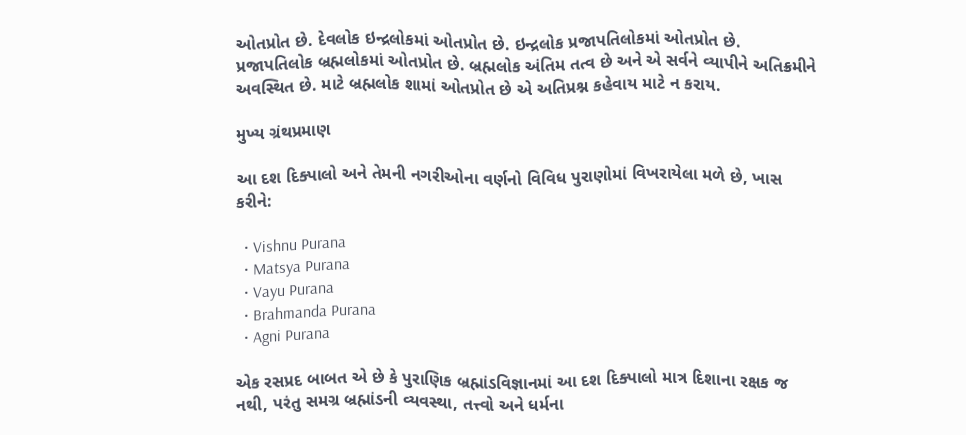ઓતપ્રોત છે. દેવલોક ઇન્દ્રલોકમાં ઓતપ્રોત છે. ઇન્દ્રલોક પ્રજાપતિલોકમાં ઓતપ્રોત છે. પ્રજાપતિલોક બ્રહ્મલોકમાં ઓતપ્રોત છે. બ્રહ્મલોક અંતિમ તત્વ છે અને એ સર્વને વ્યાપીને અતિક્રમીને અવસ્થિત છે. માટે બ્રહ્મલોક શામાં ઓતપ્રોત છે એ અતિપ્રશ્ન કહેવાય માટે ન કરાય.

મુખ્ય ગ્રંથપ્રમાણ

આ દશ દિક્પાલો અને તેમની નગરીઓના વર્ણનો વિવિધ પુરાણોમાં વિખરાયેલા મળે છે, ખાસ કરીને:

  • Vishnu Purana
  • Matsya Purana
  • Vayu Purana
  • Brahmanda Purana
  • Agni Purana

એક રસપ્રદ બાબત એ છે કે પુરાણિક બ્રહ્માંડવિજ્ઞાનમાં આ દશ દિક્પાલો માત્ર દિશાના રક્ષક જ નથી, પરંતુ સમગ્ર બ્રહ્માંડની વ્યવસ્થા, તત્ત્વો અને ધર્મના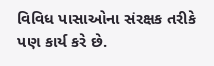વિવિધ પાસાઓના સંરક્ષક તરીકે પણ કાર્ય કરે છે.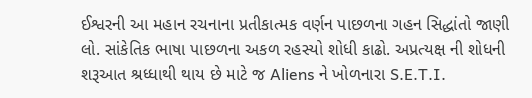ઈશ્વરની આ મહાન રચનાના પ્રતીકાત્મક વર્ણન પાછળના ગહન સિદ્ધાંતો જાણી  લો. સાંકેતિક ભાષા પાછળના અકળ રહસ્યો શોધી કાઢો. અપ્રત્યક્ષ ની શોધની શરૂઆત શ્રધ્ધાથી થાય છે માટે જ Aliens ને ખોળનારા S.E.T.I.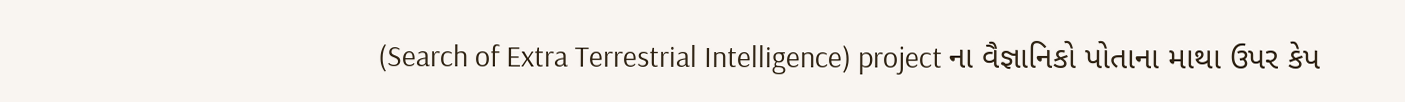(Search of Extra Terrestrial Intelligence) project ના વૈજ્ઞાનિકો પોતાના માથા ઉપર કેપ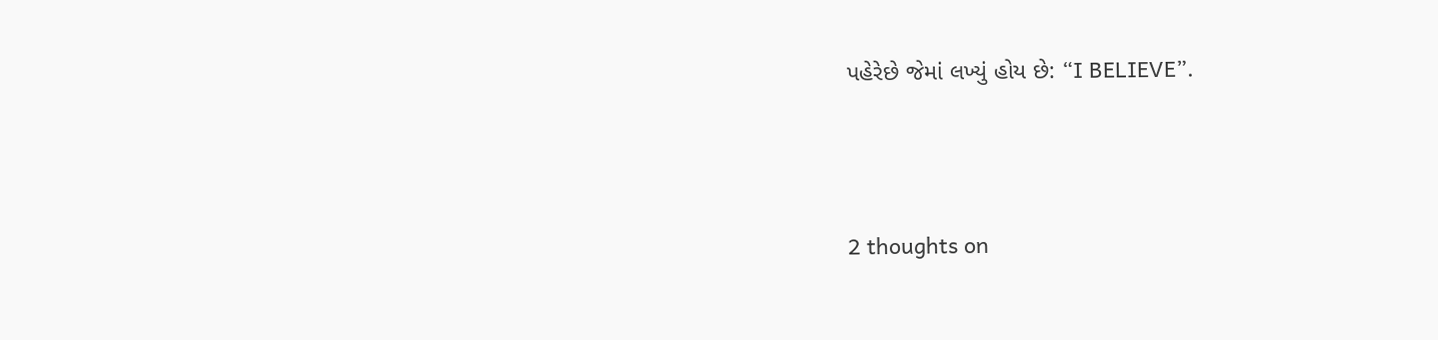પહેરેછે જેમાં લખ્યું હોય છે: “I BELIEVE”.




2 thoughts on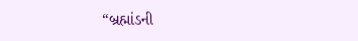“બ્રહ્માંડની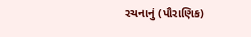રચનાનું (પૌરાણિક)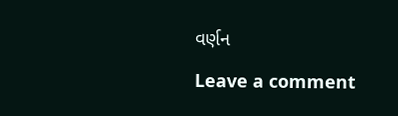વર્ણન

Leave a comment